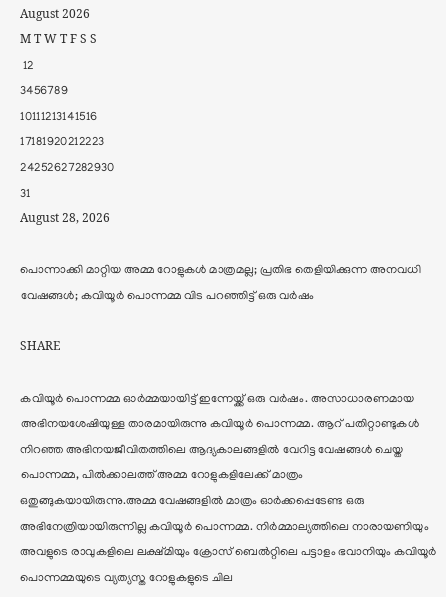August 2026
M T W T F S S
 12
3456789
10111213141516
17181920212223
24252627282930
31
August 28, 2026

പൊന്നാക്കി മാറ്റിയ അമ്മ റോളുകള്‍ മാത്രമല്ല; പ്രതിഭ തെളിയിക്കുന്ന അനവധി വേഷങ്ങള്‍; കവിയൂര്‍ പൊന്നമ്മ വിട പറഞ്ഞിട്ട് ഒരു വര്‍ഷം

SHARE

കവിയൂര്‍ പൊന്നമ്മ ഓര്‍മ്മയായിട്ട് ഇന്നേയ്ക്ക് ഒരു വര്‍ഷം. അസാധാരണമായ അഭിനയശേഷിയുള്ള താരമായിരുന്നു കവിയൂര്‍ പൊന്നമ്മ. ആറ് പതിറ്റാണ്ടുകള്‍ നിറഞ്ഞ അഭിനയജീവിതത്തിലെ ആദ്യകാലങ്ങളില്‍ വേറിട്ട വേഷങ്ങള്‍ ചെയ്ത പൊന്നമ്മ, പില്‍ക്കാലത്ത് അമ്മ റോളുകളിലേക്ക് മാത്രം ഒതുങ്ങുകയായിരുന്നു.അമ്മ വേഷങ്ങളില്‍ മാത്രം ഓര്‍ക്കപ്പെടേണ്ട ഒരു അഭിനേത്രിയായിരുന്നില്ല കവിയൂര്‍ പൊന്നമ്മ. നിര്‍മ്മാല്യത്തിലെ നാരായണിയും അവളുടെ രാവുകളിലെ ലക്ഷ്മിയും ക്രോസ് ബെല്‍റ്റിലെ പട്ടാളം ഭവാനിയും കവിയൂര്‍ പൊന്നമ്മയുടെ വ്യത്യസ്ത റോളുകളുടെ ചില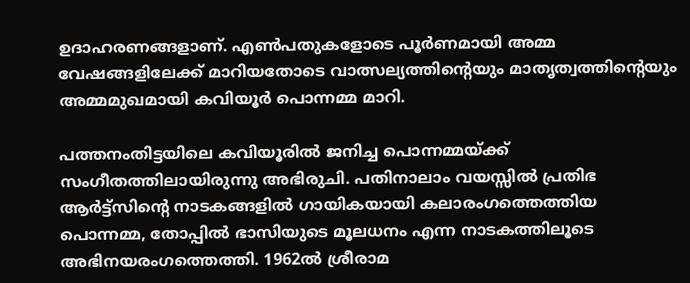ഉദാഹരണങ്ങളാണ്. എണ്‍പതുകളോടെ പൂര്‍ണമായി അമ്മ വേഷങ്ങളിലേക്ക് മാറിയതോടെ വാത്സല്യത്തിന്റെയും മാതൃത്വത്തിന്റെയും അമ്മമുഖമായി കവിയൂര്‍ പൊന്നമ്മ മാറി.

പത്തനംതിട്ടയിലെ കവിയൂരില്‍ ജനിച്ച പൊന്നമ്മയ്ക്ക് സംഗീതത്തിലായിരുന്നു അഭിരുചി. പതിനാലാം വയസ്സില്‍ പ്രതിഭ ആര്‍ട്ട്‌സിന്റെ നാടകങ്ങളില്‍ ഗായികയായി കലാരംഗത്തെത്തിയ പൊന്നമ്മ, തോപ്പില്‍ ഭാസിയുടെ മൂലധനം എന്ന നാടകത്തിലൂടെ അഭിനയരംഗത്തെത്തി. 1962ല്‍ ശ്രീരാമ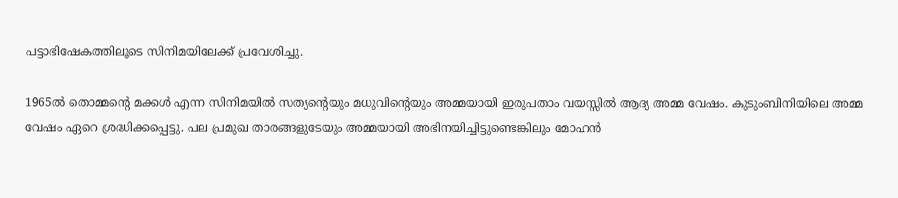പട്ടാഭിഷേകത്തിലൂടെ സിനിമയിലേക്ക് പ്രവേശിച്ചു.

1965ല്‍ തൊമ്മന്റെ മക്കള്‍ എന്ന സിനിമയില്‍ സത്യന്റെയും മധുവിന്റെയും അമ്മയായി ഇരുപതാം വയസ്സില്‍ ആദ്യ അമ്മ വേഷം. കുടുംബിനിയിലെ അമ്മ വേഷം ഏറെ ശ്രദ്ധിക്കപ്പെട്ടു. പല പ്രമുഖ താരങ്ങളുടേയും അമ്മയായി അഭിനയിച്ചിട്ടുണ്ടെങ്കിലും മോഹന്‍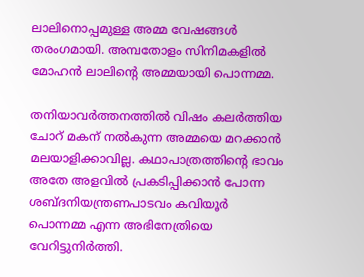ലാലിനൊപ്പമുള്ള അമ്മ വേഷങ്ങള്‍ തരംഗമായി. അമ്പതോളം സിനിമകളില്‍ മോഹന്‍ ലാലിന്റെ അമ്മയായി പൊന്നമ്മ.

തനിയാവര്‍ത്തനത്തില്‍ വിഷം കലര്‍ത്തിയ ചോറ് മകന് നല്‍കുന്ന അമ്മയെ മറക്കാന്‍ മലയാളിക്കാവില്ല. കഥാപാത്രത്തിന്റെ ഭാവം അതേ അളവില്‍ പ്രകടിപ്പിക്കാന്‍ പോന്ന ശബ്ദനിയന്ത്രണപാടവം കവിയൂര്‍ പൊന്നമ്മ എന്ന അഭിനേത്രിയെ വേറിട്ടുനിര്‍ത്തി.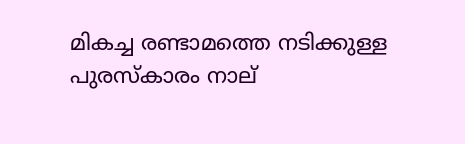മികച്ച രണ്ടാമത്തെ നടിക്കുള്ള പുരസ്‌കാരം നാല്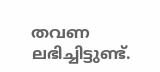തവണ ലഭിച്ചിട്ടുണ്ട്.